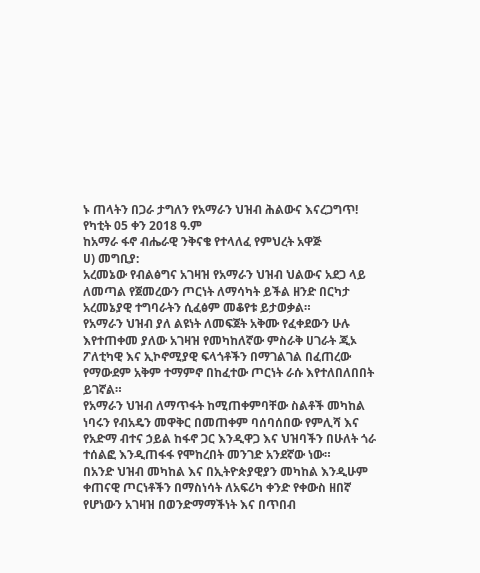ኑ ጠላትን በጋራ ታግለን የአማራን ህዝብ ሕልውና እናረጋግጥ!
የካቲት 05 ቀን 2018 ዓ.ም
ከአማራ ፋኖ ብሔራዊ ንቅናቄ የተላለፈ የምህረት አዋጅ
ሀ) መግቢያ:
አረመኔው የብልፅግና አገዛዝ የአማራን ህዝብ ህልውና አደጋ ላይ ለመጣል የጀመረውን ጦርነት ለማሳካት ይችል ዘንድ በርካታ አረመኔያዊ ተግባራትን ሲፈፅም መቆየቱ ይታወቃል።
የአማራን ህዝብ ያለ ልዩነት ለመፍጀት አቅሙ የፈቀደውን ሁሉ እየተጠቀመ ያለው አገዛዝ የመካከለኛው ምስራቅ ሀገራት ጂኦ ፖለቲካዊ እና ኢኮኖሚያዊ ፍላጎቶችን በማገልገል በፈጠረው የማውደም አቅም ተማምኖ በከፈተው ጦርነት ራሱ እየተለበለበበት ይገኛል።
የአማራን ህዝብ ለማጥፋት ከሚጠቀምባቸው ስልቶች መካከል ነባሩን የብአዴን መዋቅር በመጠቀም ባሰባሰበው የምሊሻ እና የአድማ ብተና ኃይል ከፋኖ ጋር እንዲዋጋ እና ህዝባችን በሁለት ጎራ ተሰልፎ እንዲጠፋፋ የሞከረበት መንገድ አንደኛው ነው።
በአንድ ህዝብ መካከል እና በኢትዮጵያዊያን መካከል እንዲሁም ቀጠናዊ ጦርነቶችን በማስነሳት ለአፍሪካ ቀንድ የቀውስ ዘበኛ የሆነውን አገዛዝ በወንድማማችነት እና በጥበብ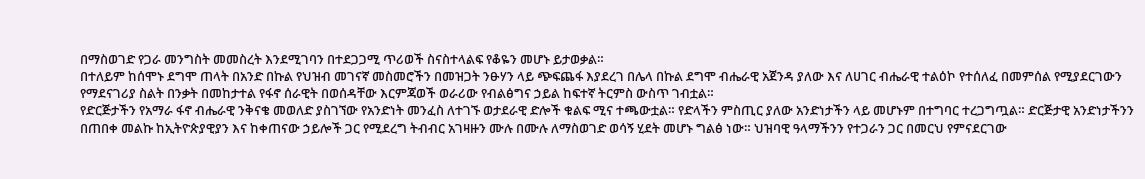በማስወገድ የጋራ መንግስት መመስረት እንደሚገባን በተደጋጋሚ ጥሪወች ስናስተላልፍ የቆዬን መሆኑ ይታወቃል።
በተለይም ከሰሞኑ ደግሞ ጠላት በአንድ በኩል የህዝብ መገናኛ መስመሮችን በመዝጋት ንፁሃን ላይ ጭፍጨፋ እያደረገ በሌላ በኩል ደግሞ ብሔራዊ አጀንዳ ያለው እና ለሀገር ብሔራዊ ተልዕኮ የተሰለፈ በመምሰል የሚያደርገውን የማደናገሪያ ስልት በንቃት በመከታተል የፋኖ ሰራዊት በወሰዳቸው እርምጃወች ወራሪው የብልፅግና ኃይል ከፍተኛ ትርምስ ውስጥ ገብቷል።
የድርጅታችን የአማራ ፋኖ ብሔራዊ ንቅናቄ መወለድ ያስገኘው የአንድነት መንፈስ ለተገኙ ወታደራዊ ድሎች ቁልፍ ሚና ተጫውቷል። የድላችን ምስጢር ያለው አንድነታችን ላይ መሆኑም በተግባር ተረጋግጧል። ድርጅታዊ አንድነታችንን በጠበቀ መልኩ ከኢትዮጵያዊያን እና ከቀጠናው ኃይሎች ጋር የሚደረግ ትብብር አገዛዙን ሙሉ በሙሉ ለማስወገድ ወሳኝ ሂደት መሆኑ ግልፅ ነው። ህዝባዊ ዓላማችንን የተጋራን ጋር በመርህ የምናደርገው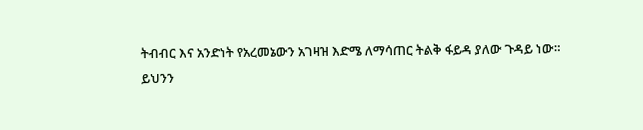ትብብር እና አንድነት የአረመኔውን አገዛዝ እድሜ ለማሳጠር ትልቅ ፋይዳ ያለው ጉዳይ ነው።
ይህንን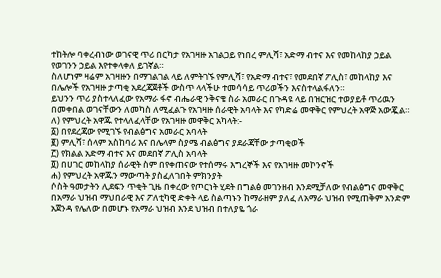ተከትሎ ባቀረብነው ወገናዊ ጥሪ በርካታ የአገዛዙ አገልጋይ የነበረ ምሊሻ፣ አድማ ብተና እና የመከላከያ ኃይል የወገንን ኃይል እየተቀላቀለ ይገኛል።
ስለሆነም ዛሬም አገዛዙን በማገልገል ላይ ለምትገኙ የምሊሻ፣ የአድማ ብተና፣ የመደበኛ ፖሊስ፣ መከላከያ እና በሌሎች የአገዛዙ ታጣቂ አደረጃጀቶች ውስጥ ላላችሁ ተመሳሳይ ጥሪወችን እናስተላልፋለን።
ይህንን ጥሪ ያስተላለፈው የአማራ ፋኖ ብሔራዊ ንቅናቄ ስራ አመራር በጉዳዩ ላይ በዝርዝር ተወያይቶ ጥሪዉን በመቀበል ወገናቸውን ለመካስ ለሚፈልጉ የአገዛዙ ሰራዊት አባላት እና የካድሬ መዋቅር የምህረት አዋጅ አውጇል።
ለ) የምህረት አዋጁ የተላለፈላቸው የአገዛዙ መዋቅር አካላት:-
፩) በየደረጃው የሚገኙ የብልፅግና አመራር አባላት
፪) ምሊሻ፣ ሰላም አስከባሪ እና በሌላም ስያሜ ብልፅግና ያደራጃቸው ታጣቂወች
፫) የክልል አድማ ብተና እና መደበኛ ፖሊስ አባላት
፬) በሀገር መከላከያ ሰራዊት ስም በየቀጠናው የተሰማሩ እግረኞች እና የአገዛዙ መኮንኖች
ሐ) የምህረት አዋጁን ማውጣት ያስፈለገበት ምክንያት
ሶስት ዓመታትን ሊደፍን ጥቂት ጊዜ በቀረው የጦርነት ሂደት በግልፅ መገንዘብ እንደሚቻለው የብልፅግና መዋቅር በአማራ ህዝብ ማህበራዊ እና ፖለቲካዊ ድቀት ላይ ስልጣኑን ከማራዘም ያለፈ ለአማራ ህዝብ የሚጠቅም አንድም አጀንዳ የሌለው በመሆኑ የአማራ ህዝብ እንደ ህዝብ በተለያዬ ጎራ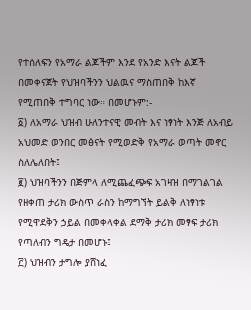የተሰለፍን የአማራ ልጆችም እንደ የአንድ እናት ልጆች በመቀናጀት የህዝባችንን ህልዉና ማስጠበቅ ከእኛ የሚጠበቅ ተግባር ነው። በመሆኑም:-
፩) ለአማራ ህዝብ ሁለንተናዊ መብት እና ነፃነት እንጅ ለአብይ አህመድ ወንበር መፅናት የሚወድቅ የአማራ ወጣት መኖር ስለሌለበት፤
፪) ህዝባችንን በጅምላ ለሚጨፈጭፍ አገዛዝ በማገልገል የዘቀጠ ታሪክ ውስጥ ራስን ከማግኘት ይልቅ ለነፃነቱ የሚዋደቅን ኃይል በመቀላቀል ደማቅ ታሪክ መፃፍ ታሪክ የጣለብን ግዴታ በመሆኑ፤
፫) ህዝብን ታግሎ ያሸነፈ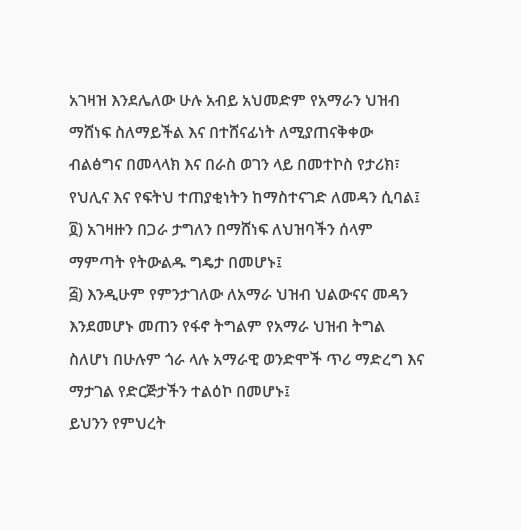አገዛዝ እንደሌለው ሁሉ አብይ አህመድም የአማራን ህዝብ ማሸነፍ ስለማይችል እና በተሸናፊነት ለሚያጠናቅቀው ብልፅግና በመላላክ እና በራስ ወገን ላይ በመተኮስ የታሪክ፣ የህሊና እና የፍትህ ተጠያቂነትን ከማስተናገድ ለመዳን ሲባል፤
፬) አገዛዙን በጋራ ታግለን በማሸነፍ ለህዝባችን ሰላም ማምጣት የትውልዱ ግዴታ በመሆኑ፤
፭) እንዲሁም የምንታገለው ለአማራ ህዝብ ህልውናና መዳን እንደመሆኑ መጠን የፋኖ ትግልም የአማራ ህዝብ ትግል ስለሆነ በሁሉም ጎራ ላሉ አማራዊ ወንድሞች ጥሪ ማድረግ እና ማታገል የድርጅታችን ተልዕኮ በመሆኑ፤
ይህንን የምህረት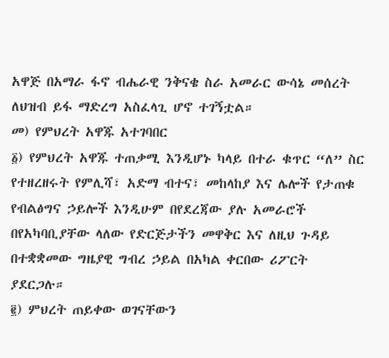አዋጅ በአማራ ፋኖ ብሔራዊ ንቅናቄ ስራ አመራር ውሳኔ መሰረት ለህዝብ ይፋ ማድረግ አስፈላጊ ሆኖ ተገኝቷል።
መ) የምህረት አዋጁ አተገባበር
፩) የምህረት አዋጁ ተጠቃሚ እንዲሆኑ ካላይ በተራ ቁጥር “ለ” ስር የተዘረዘሩት የምሊሻ፣ አድማ ብተና፣ መከላከያ እና ሌሎች የታጠቁ የብልፅግና ኃይሎች እንዲሁም በየደረጃው ያሉ አመራሮች በየአካባቢያቸው ላለው የድርጅታችን መዋቅር እና ለዚህ ጉዳይ በተቋቋመው ግዜያዊ ግብረ ኃይል በአካል ቀርበው ሪፖርት ያደርጋሉ።
፪) ምህረት ጠይቀው ወገናቸውን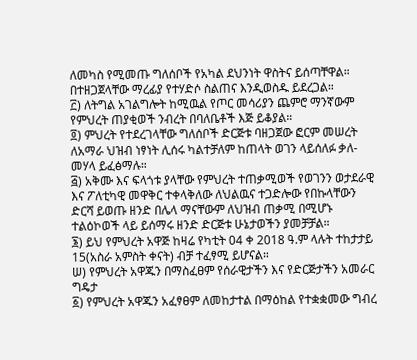ለመካስ የሚመጡ ግለሰቦች የአካል ደህንነት ዋስትና ይሰጣቸዋል። በተዘጋጀላቸው ማረፊያ የተሃድሶ ስልጠና እንዲወስዱ ይደረጋል።
፫) ለትግል አገልግሎት ከሚዉል የጦር መሳሪያን ጨምሮ ማንኛውም የምህረት ጠያቂወች ንብረት በባለቤቶች እጅ ይቆያል።
፬) ምህረት የተደረገላቸው ግለሰቦች ድርጅቱ ባዘጋጀው ፎርም መሠረት ለአማራ ህዝብ ነፃነት ሊሰሩ ካልተቻለም ከጠላት ወገን ላይሰለፉ ቃለ-መሃላ ይፈፅማሉ።
፭) አቅሙ እና ፍላጎቱ ያላቸው የምህረት ተጠቃሚወች የወገንን ወታደራዊ እና ፖለቲካዊ መዋቅር ተቀላቅለው ለህልዉና ተጋድሎው የበኩላቸውን ድርሻ ይወጡ ዘንድ በሌላ ማናቸውም ለህዝብ ጠቃሚ በሚሆኑ ተልዕኮወች ላይ ይሰማሩ ዘንድ ድርጅቱ ሁኔታወችን ያመቻቻል።
፮) ይህ የምህረት አዋጅ ከዛሬ የካቲት 04 ቀ 2018 ዓ.ም ላሉት ተከታታይ 15(አስራ አምስት ቀናት) ብቻ ተፈፃሚ ይሆናል።
ሠ) የምህረት አዋጁን በማስፈፀም የሰራዊታችን እና የድርጅታችን አመራር ግዴታ
፩) የምህረት አዋጁን አፈፃፀም ለመከታተል በማዕከል የተቋቋመው ግብረ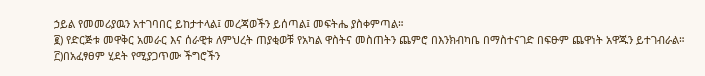ኃይል የመመሪያዉን አተገባበር ይከታተላል፤ መረጃወችን ይሰጣል፤ መፍትሔ ያስቀምጣል።
፪) የድርጅቱ መዋቅር አመራር እና ሰራዊቱ ለምህረት ጠያቂወቹ የአካል ዋስትና መስጠትን ጨምሮ በእንክብካቤ በማስተናገድ በፍፁም ጨዋነት አዋጁን ይተገብራል።
፫)በአፈፃፀም ሂደት የሚያጋጥሙ ችግሮችን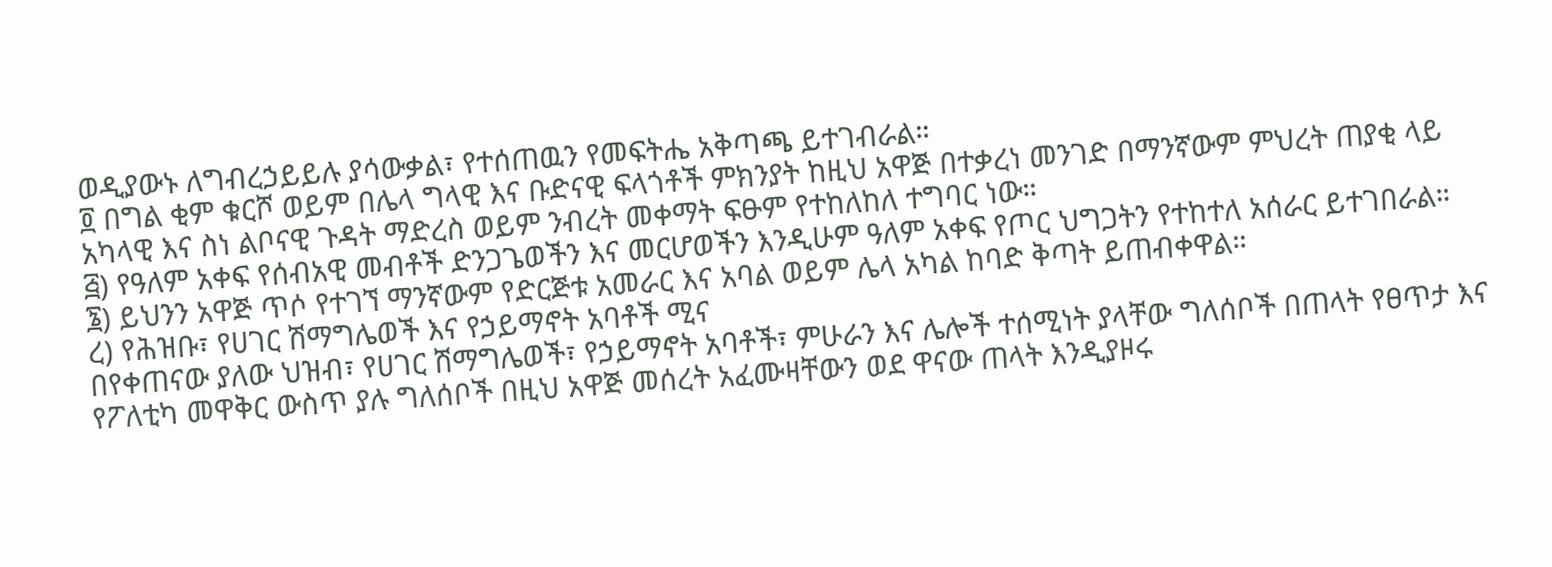ወዲያውኑ ለግብረኃይይሉ ያሳውቃል፣ የተሰጠዉን የመፍትሔ አቅጣጫ ይተገብራል።
፬ በግል ቂም ቁርሾ ወይም በሌላ ግላዊ እና ቡድናዊ ፍላጎቶች ምክንያት ከዚህ አዋጅ በተቃረነ መንገድ በማንኛውም ምህረት ጠያቂ ላይ አካላዊ እና ስነ ልቦናዊ ጉዳት ማድረስ ወይም ንብረት መቀማት ፍፁም የተከለከለ ተግባር ነው።
፭) የዓለም አቀፍ የሰብአዊ መብቶች ድንጋጌወችን እና መርሆወችን እንዲሁም ዓለም አቀፍ የጦር ህግጋትን የተከተለ አሰራር ይተገበራል።
፮) ይህንን አዋጅ ጥሶ የተገኘ ማንኛውም የድርጅቱ አመራር እና አባል ወይም ሌላ አካል ከባድ ቅጣት ይጠብቀዋል።
ረ) የሕዝቡ፣ የሀገር ሽማግሌወች እና የኃይማኖት አባቶች ሚና
በየቀጠናው ያለው ህዝብ፣ የሀገር ሽማግሌወች፣ የኃይማኖት አባቶች፣ ምሁራን እና ሌሎች ተሰሚነት ያላቸው ግለሰቦች በጠላት የፀጥታ እና የፖለቲካ መዋቅር ውስጥ ያሉ ግለሰቦች በዚህ አዋጅ መሰረት አፈሙዛቸውን ወደ ዋናው ጠላት እንዲያዞሩ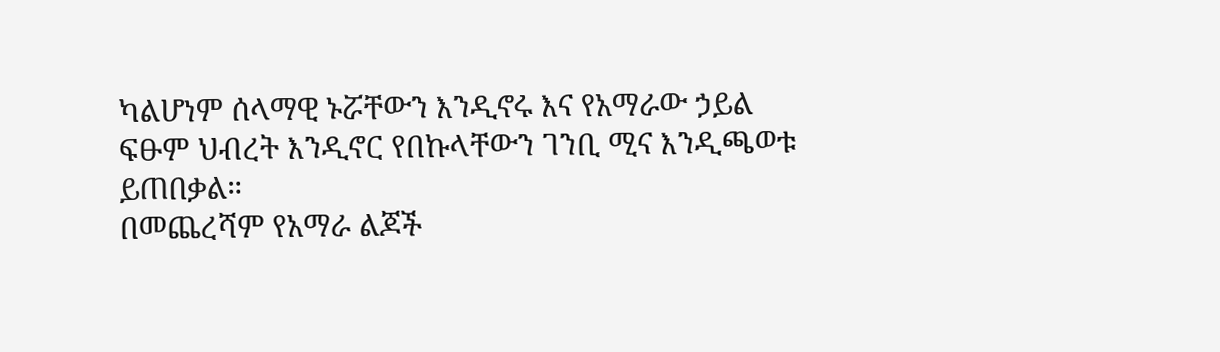ካልሆነም ሰላማዊ ኑሯቸውን እንዲኖሩ እና የአማራው ኃይል ፍፁም ህብረት እንዲኖር የበኩላቸውን ገንቢ ሚና እንዲጫወቱ ይጠበቃል።
በመጨረሻም የአማራ ልጆች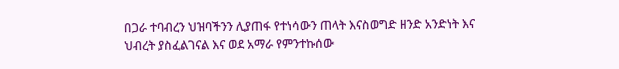በጋራ ተባብረን ህዝባችንን ሊያጠፋ የተነሳውን ጠላት እናስወግድ ዘንድ አንድነት እና ህብረት ያስፈልገናል እና ወደ አማራ የምንተኩሰው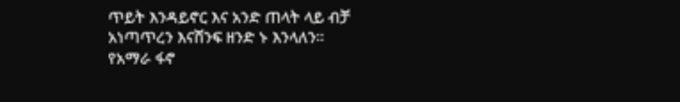ጥይት እንዳይኖር እና አንድ ጠላት ላይ ብቻ አነጣጥረን እናሸንፍ ዘንድ ኑ እንላለን።
የአማራ ፋኖ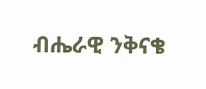ብሔራዊ ንቅናቄ